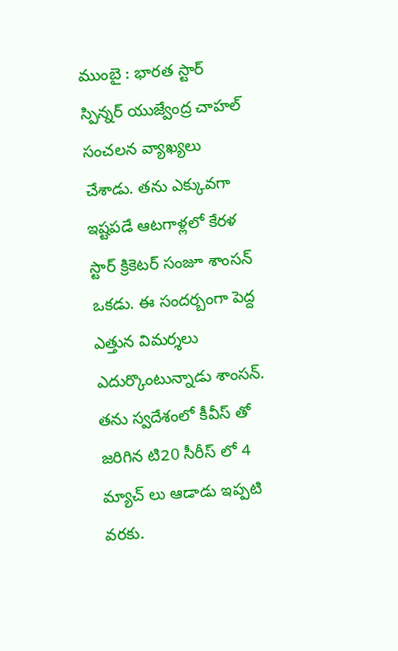ముంబై : భారత స్టార్ స్పిన్నర్ యుజ్వేంద్ర చాహల్ సంచలన వ్యాఖ్యలు చేశాడు. తను ఎక్కువగా ఇష్టపడే ఆటగాళ్లలో కేరళ స్టార్ క్రికెటర్ సంజూ శాంసన్ ఒకడు. ఈ సందర్బంగా పెద్ద ఎత్తున విమర్శలు ఎదుర్కొంటున్నాడు శాంసన్. తను స్వదేశంలో కీవీస్ తో జరిగిన టి20 సీరీస్ లో 4 మ్యాచ్ లు ఆడాడు ఇప్పటి వరకు.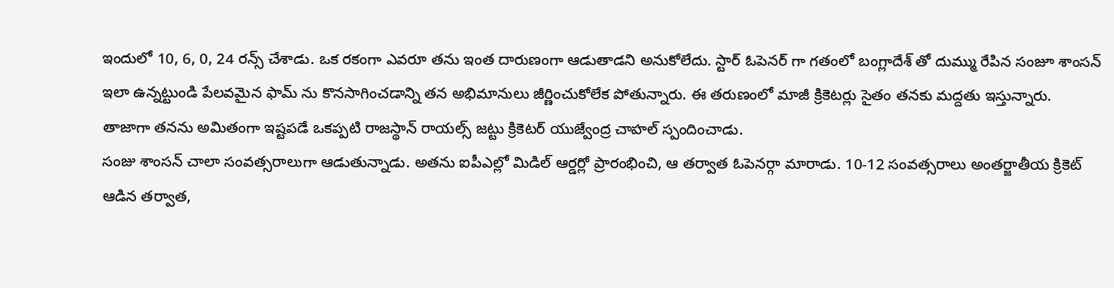ఇందులో 10, 6, 0, 24 రన్స్ చేశాడు. ఒక రకంగా ఎవరూ తను ఇంత దారుణంగా ఆడుతాడని అనుకోలేదు. స్టార్ ఓపెనర్ గా గతంలో బంగ్లాదేశ్ తో దుమ్ము రేపిన సంజూ శాంసన్ ఇలా ఉన్నట్టుండి పేలవమైన ఫామ్ ను కొనసాగించడాన్ని తన అభిమానులు జీర్ణించుకోలేక పోతున్నారు. ఈ తరుణంలో మాజీ క్రికెటర్లు సైతం తనకు మద్దతు ఇస్తున్నారు. తాజాగా తనను అమితంగా ఇష్టపడే ఒకప్పటి రాజస్థాన్ రాయల్స్ జట్టు క్రికెటర్ యుజ్వేంద్ర చాహల్ స్పందించాడు.
సంజు శాంసన్ చాలా సంవత్సరాలుగా ఆడుతున్నాడు. అతను ఐపీఎల్లో మిడిల్ ఆర్డర్లో ప్రారంభించి, ఆ తర్వాత ఓపెనర్గా మారాడు. 10-12 సంవత్సరాలు అంతర్జాతీయ క్రికెట్ ఆడిన తర్వాత,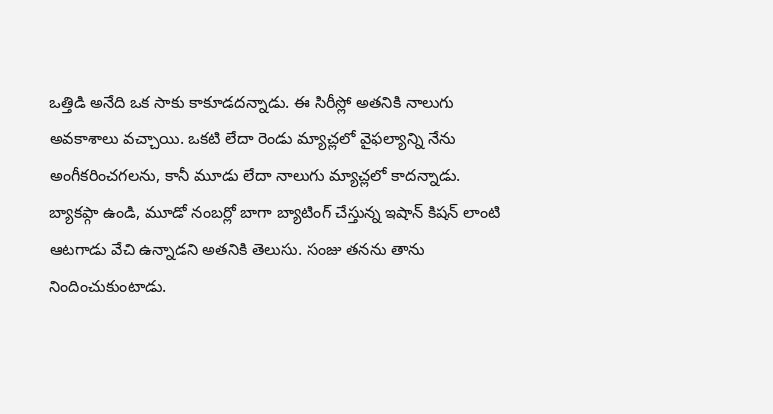ఒత్తిడి అనేది ఒక సాకు కాకూడదన్నాడు. ఈ సిరీస్లో అతనికి నాలుగు అవకాశాలు వచ్చాయి. ఒకటి లేదా రెండు మ్యాచ్లలో వైఫల్యాన్ని నేను అంగీకరించగలను, కానీ మూడు లేదా నాలుగు మ్యాచ్లలో కాదన్నాడు. బ్యాకప్గా ఉండి, మూడో నంబర్లో బాగా బ్యాటింగ్ చేస్తున్న ఇషాన్ కిషన్ లాంటి ఆటగాడు వేచి ఉన్నాడని అతనికి తెలుసు. సంజు తనను తాను నిందించుకుంటాడు.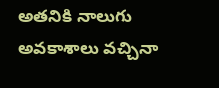అతనికి నాలుగు అవకాశాలు వచ్చినా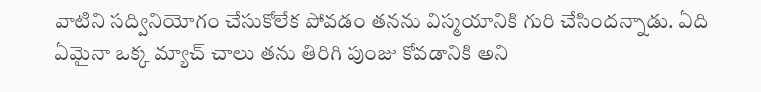వాటిని సద్వినియోగం చేసుకోలేక పోవడం తనను విస్మయానికి గురి చేసిందన్నాడు. ఏది ఏమైనా ఒక్క మ్యాచ్ చాలు తను తిరిగి పుంజు కోవడానికి అని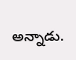అన్నాడు.